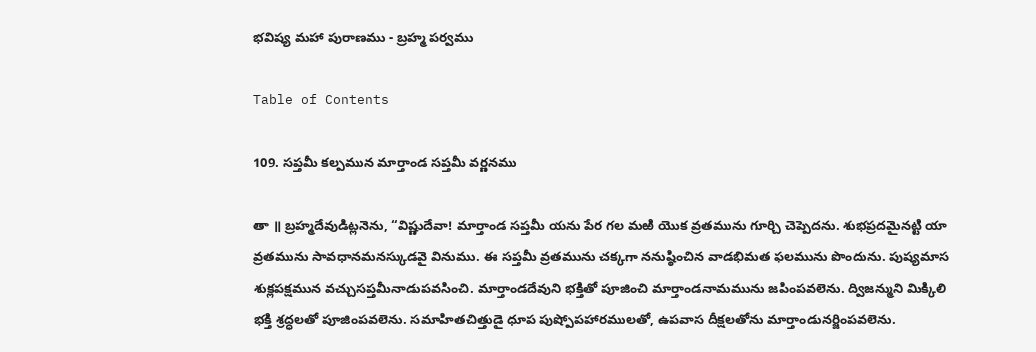భవిష్య మహా పురాణము - బ్రహ్మ పర్వము

Table of Contents

109. సప్తమీ కల్పమున మార్తాండ సప్తమీ వర్ణనము

తా ॥ బ్రహ్మదేవుడిట్లనెను, “విష్ణుదేవా! మార్తాండ సప్తమీ యను పేర గల మఱి యొక వ్రతమును గూర్చి చెప్పెదను. శుభప్రదమైనట్టి యా వ్రతమును సావధానమనస్కుడవై వినుము. ఈ సప్తమీ వ్రతమును చక్కగా ననుష్ఠించిన వాడభిమత ఫలమును పొందును. పుష్యమాస శుక్లపక్షమున వచ్చుసప్తమీనాడుపవసించి. మార్తాండదేవుని భక్తితో పూజించి మార్తాండనామమును జపింపవలెను. ద్విజన్ముని మిక్కిలి భక్తి శ్రద్ధలతో పూజింపవలెను. సమాహితచిత్తుడై ధూప పుష్పోపహారములతో, ఉపవాస దీక్షలతోను మార్తాండునర్జింపవలెను.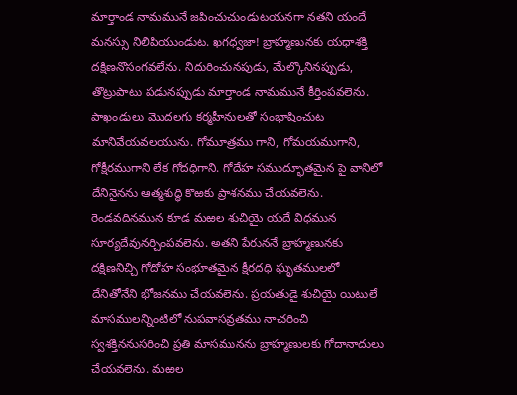మార్తాండ నామమునే జపించుచుండుటయనగా నతని యందే మనస్సు నిలిపియుండుట. ఖగధ్వజా! బ్రాహ్మణునకు యధాశక్తి దక్షిణనొసంగవలేను. నిదురించునపుడు, మేల్కొనినప్పుడు, తొట్రుపాటు పడునప్పుడు మార్తాండ నామమునే కీర్తింపవలెను. పాఖండులు మొదలగు కర్మహీనులతో సంభాషించుట మానివేయవలయును. గోమూత్రము గాని, గోమయముగాని, గోక్షీరముగాని లేక గోదధిగాని. గోదేహ సముద్భూతమైన పై వానిలో దేనినైనను ఆత్మశుద్ధి కొఱకు ప్రాశనము చేయవలెను. రెండవదినమున కూడ మఱల శుచియై యదే విధమున సూర్యదేవునర్చింపవలెను. అతని పేరుననే బ్రాహ్మణునకు దక్షిణనిచ్చి గోదోహ సంభూతమైన క్షీరదధి ఘృతములలో దేనితోనేని భోజనము చేయవలెను. ప్రయతుడై శుచియై యిటులే మాసములన్నింటిలో నుపవాసవ్రతము నాచరించి స్వశక్తిననుసరించి ప్రతి మాసమునను బ్రాహ్మణులకు గోదానాదులు చేయవలెను. మఱల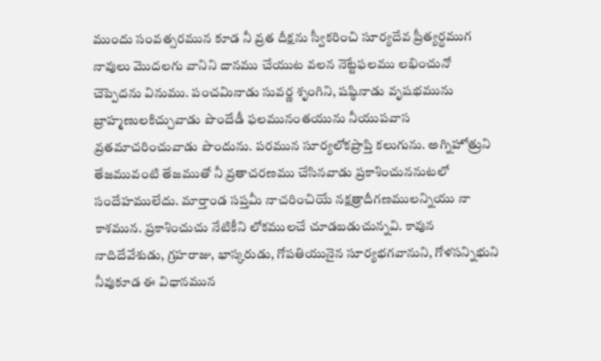ముందు సంవత్సరమున కూడ నీ వ్రత దీక్షను స్వీకరించి సూర్యదేవ ప్రీత్యర్ధముగ నావులు మొదలగు వానిని దానము చేయుట వలన నెట్టేఫలము లభించునో చెప్పెదను వినుము. పంచమినాడు సువర్ణ శృంగిని, షష్ఠినాడు వృషభమును బ్రాహ్మణులకిచ్చువాడు పొందేడీ ఫలమునంతయును నీయుపవాస వ్రతమాచరించువాడు పొందును. పరమున సూర్యలోకప్రాప్తి కలుగును. అగ్నిహోత్రుని తేజమువంటి తేజముతో నీ వ్రతాచరణము చేసినవాడు ప్రకాశించుననుటలో సందేహములేదు. మార్తాండ సప్తమీ నాచరించియే నక్షత్రాదీగణములన్నియు నా కాశమున. ప్రకాశించుచు నేటికీని లోకములచే చూడబడుచున్నవి. కావున నాదిదేవేశుడు, గ్రహరాజు, భాస్కరుడు, గోపతియునైన సూర్యభగవానుని, గోళసన్నిభుని నీవుకూడ ఈ విధానమున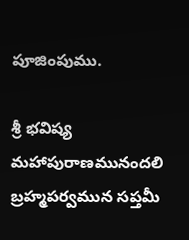పూజింపుము.

శ్రీ భవిష్య మహాపురాణమునందలి బ్రహ్మపర్వమున సప్తమీ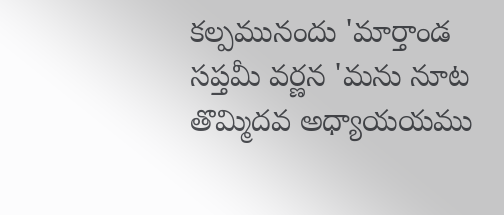కల్పమునందు 'మార్తాండ సప్తమీ వర్ణన 'మను నూట తొమ్మిదవ అధ్యాయయము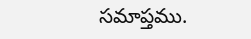సమాప్తము.